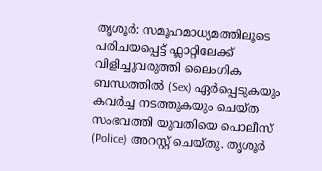തൃശൂർ: സമൂഹമാധ്യമത്തിലൂടെ പരിചയപ്പെട്ട് ഫ്ലാറ്റിലേക്ക് വിളിച്ചുവരുത്തി ലൈംഗിക ബന്ധത്തിൽ (Sex) ഏർപ്പെടുകയും കവർച്ച നടത്തുകയും ചെയ്ത സംഭവത്തി യുവതിയെ പൊലീസ് (Police) അറസ്റ്റ് ചെയ്തു. തൃശൂർ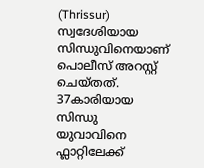(Thrissur) സ്വദേശിയായ സിന്ധുവിനെയാണ് പൊലീസ് അറസ്റ്റ് ചെയ്തത്. 37കാരിയായ സിന്ധു യുവാവിനെ ഫ്ലാറ്റിലേക്ക്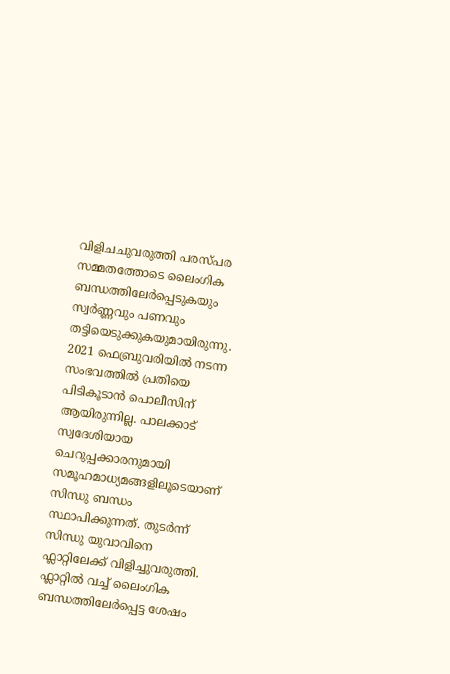വിളിചചുവരുത്തി പരസ്പര സമ്മതത്തോടെ ലൈംഗിക ബന്ധത്തിലേർപ്പെടുകയും സ്വർണ്ണവും പണവും തട്ടിയെടുക്കുകയുമായിരുന്നു.
2021 ഫെബ്രുവരിയിൽ നടന്ന സംഭവത്തിൽ പ്രതിയെ പിടികൂടാൻ പൊലീസിന് ആയിരുന്നില്ല. പാലക്കാട് സ്വദേശിയായ ചെറുപ്പക്കാരനുമായി സമൂഹമാധ്യമങ്ങളിലൂടെയാണ് സിന്ധു ബന്ധം സ്ഥാപിക്കുന്നത്. തുടർന്ന് സിന്ധു യുവാവിനെ ഫ്ലാറ്റിലേക്ക് വിളിച്ചുവരുത്തി. ഫ്ലാറ്റിൽ വച്ച് ലൈംഗിക ബന്ധത്തിലേർപ്പെട്ട ശേഷം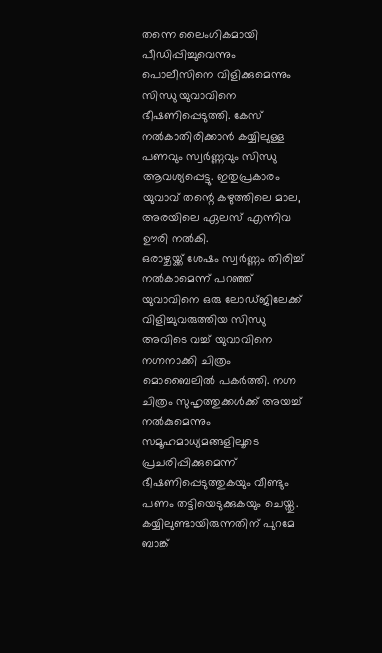തന്നെ ലൈംഗികമായി പീഡിപ്പിച്ചുവെന്നും പൊലീസിനെ വിളിക്കുമെന്നും സിന്ധു യുവാവിനെ ഭീഷണിപ്പെടുത്തി. കേസ് നൽകാതിരിക്കാൻ കയ്യിലുള്ള പണവും സ്വർണ്ണവും സിന്ധു ആവശ്യപ്പെട്ടു. ഇതുപ്രകാരം യുവാവ് തന്റെ കഴുത്തിലെ മാല, അരയിലെ ഏലസ് എന്നിവ ഊരി നൽകി.
ഒരാഴ്ചയ്ക്ക് ശേഷം സ്വർണ്ണം തിരിച്ച് നൽകാമെന്ന് പറഞ്ഞ് യുവാവിനെ ഒരു ലോഡ്ജിലേക്ക് വിളിച്ചുവരുത്തിയ സിന്ധു അവിടെ വച്ച് യുവാവിനെ നഗ്നനാക്കി ചിത്രം മൊബൈലിൽ പകർത്തി. നഗ്ന ചിത്രം സുഹൃത്തുക്കൾക്ക് അയച്ച് നൽകുമെന്നും സമൂഹമാധ്യമങ്ങളിലൂടെ പ്രചരിപ്പിക്കുമെന്ന് ഭീഷണിപ്പെടുത്തുകയും വീണ്ടും പണം തട്ടിയെടുക്കുകയും ചെയ്തു. കയ്യിലുണ്ടായിരുന്നതിന് പുറമേ ബാങ്ക്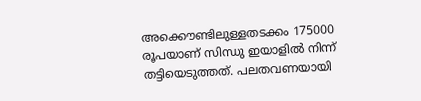അക്കൌണ്ടിലുള്ളതടക്കം 175000 രൂപയാണ് സിന്ധു ഇയാളിൽ നിന്ന് തട്ടിയെടുത്തത്. പലതവണയായി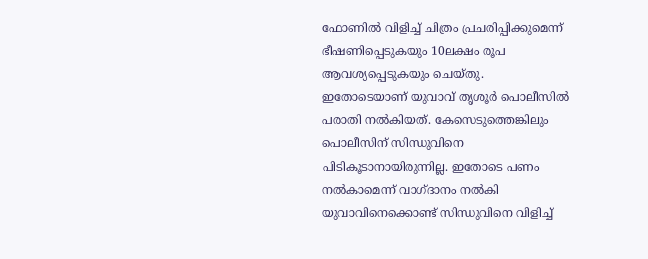ഫോണിൽ വിളിച്ച് ചിത്രം പ്രചരിപ്പിക്കുമെന്ന് ഭീഷണിപ്പെടുകയും 10ലക്ഷം രൂപ ആവശ്യപ്പെടുകയും ചെയ്തു.
ഇതോടെയാണ് യുവാവ് തൃശൂർ പൊലീസിൽ പരാതി നൽകിയത്. കേസെടുത്തെങ്കിലും പൊലീസിന് സിന്ധുവിനെ പിടികൂടാനായിരുന്നില്ല. ഇതോടെ പണം നൽകാമെന്ന് വാഗ്ദാനം നൽകി യുവാവിനെക്കൊണ്ട് സിന്ധുവിനെ വിളിച്ച്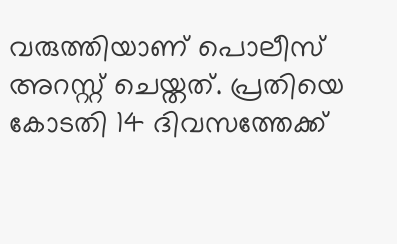വരുത്തിയാണ് പൊലീസ് അറസ്റ്റ് ചെയ്തത്. പ്രതിയെ കോടതി 14 ദിവസത്തേക്ക്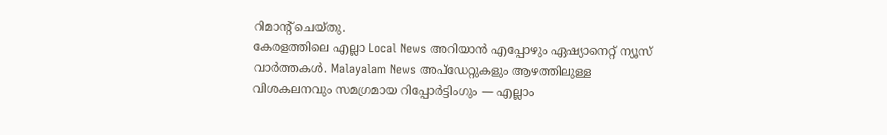റിമാന്റ് ചെയ്തു.
കേരളത്തിലെ എല്ലാ Local News അറിയാൻ എപ്പോഴും ഏഷ്യാനെറ്റ് ന്യൂസ് വാർത്തകൾ. Malayalam News അപ്ഡേറ്റുകളും ആഴത്തിലുള്ള വിശകലനവും സമഗ്രമായ റിപ്പോർട്ടിംഗും — എല്ലാം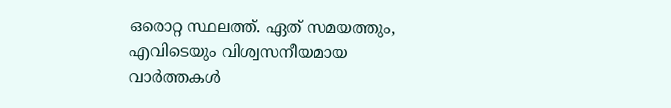ഒരൊറ്റ സ്ഥലത്ത്. ഏത് സമയത്തും, എവിടെയും വിശ്വസനീയമായ വാർത്തകൾ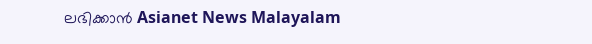ലഭിക്കാൻ Asianet News Malayalam